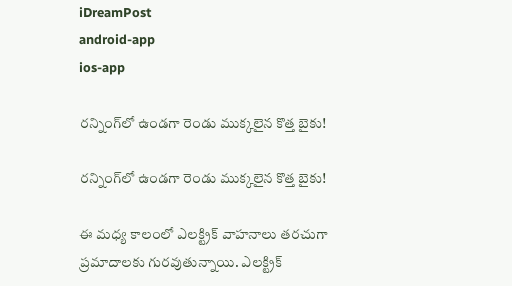iDreamPost
android-app
ios-app

రన్నింగ్‌లో ఉండగా రెండు ముక్కలైన కొత్త బైకు!

రన్నింగ్‌లో ఉండగా రెండు ముక్కలైన కొత్త బైకు!

ఈ మధ్య కాలంలో ఎలక్ట్రిక్‌ వాహనాలు తరచుగా ప్రమాదాలకు గురవుతున్నాయి. ఎలక్ట్రిక్‌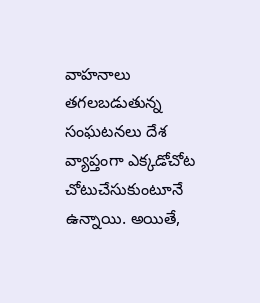వాహనాలు తగలబడుతున్న సంఘటనలు దేశ వ్యాప్తంగా ఎక్కడోచోట చోటుచేసుకుంటూనే ఉన్నాయి. అయితే,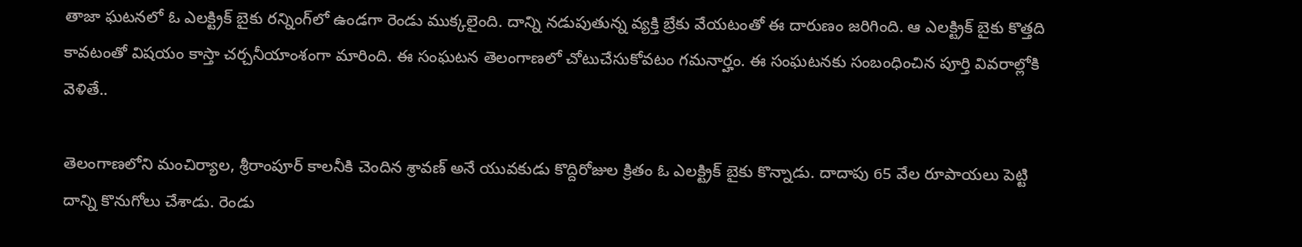తాజా ఘటనలో ఓ ఎలక్ట్రిక్‌ బైకు రన్నింగ్‌లో ఉండగా రెండు ముక్కలైంది. దాన్ని నడుపుతున్న వ్యక్తి బ్రేకు వేయటంతో ఈ దారుణం జరిగింది. ఆ ఎలక్ట్రిక్‌ బైకు కొత్తది కావటంతో విషయం కాస్తా చర్చనీయాంశంగా మారింది. ఈ సంఘటన తెలంగాణలో చోటుచేసుకోవటం గమనార్హం. ఈ సంఘటనకు సంబంధించిన పూర్తి వివరాల్లోకి వెళితే..

తెలంగాణలోని మంచిర్యాల, శ్రీరాంపూర్‌ కాలనీకి చెందిన శ్రావణ్‌ అనే యువకుడు కొద్దిరోజుల క్రితం ఓ ఎలక్ట్రిక్‌ బైకు కొన్నాడు. దాదాపు 65 వేల రూపాయలు పెట్టి దాన్ని కొనుగోలు చేశాడు. రెండు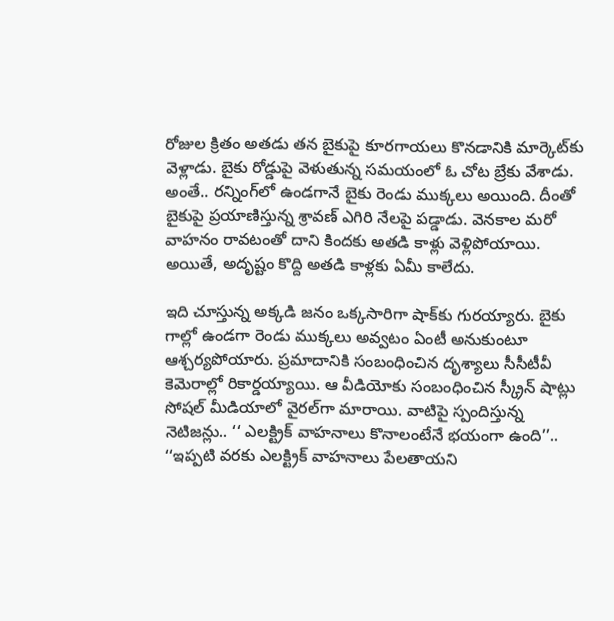రోజుల క్రితం అతడు తన బైకుపై కూరగాయలు కొనడానికి మార్కెట్‌కు వెళ్లాడు. బైకు రోడ్డుపై వెళుతున్న సమయంలో ఓ చోట బ్రేకు వేశాడు. అంతే.. రన్నింగ్‌లో ఉండగానే బైకు రెండు ముక్కలు అయింది. దీంతో బైకుపై ప్రయాణిస్తున్న శ్రావణ్‌ ఎగిరి నేలపై పడ్డాడు. వెనకాల మరో వాహనం రావటంతో దాని కిందకు అతడి కాళ్లు వెళ్లిపోయాయి. అయితే, అదృష్టం కొద్ది అతడి కాళ్లకు ఏమీ కాలేదు.

ఇది చూస్తున్న అక్కడి జనం ఒక్కసారిగా షాక్‌కు గురయ్యారు. బైకు గాల్లో ఉండగా రెండు ముక్కలు అవ్వటం ఏంటీ అనుకుంటూ ఆశ్చర్యపోయారు. ప్రమాదానికి సంబంధించిన దృశ్యాలు సీసీటీవీ కెమెరాల్లో రికార్డయ్యాయి. ఆ వీడియోకు సంబంధించిన స్క్రీన్‌ షాట్లు సోషల్‌ మీడియాలో వైరల్‌గా మారాయి. వాటిపై స్పందిస్తున్న నెటిజన్లు.. ‘‘ ఎలక్ట్రిక్‌ వాహనాలు కొనాలంటేనే భయంగా ఉంది’’.. ‘‘ఇప్పటి వరకు ఎలక్ట్రిక్ వాహనాలు పేలతాయని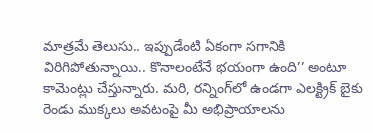మాత్రమే తెలుసు.. ఇప్పుడేంటి ఏకంగా సగానికి విరిగిపోతున్నాయి.. కొనాలంటేనే భయంగా ఉంది’’ అంటూ కామెంట్లు చేస్తున్నారు. మరి, రన్నింగ్‌లో ఉండగా ఎలక్ట్రిక్ బైకు రెండు ముక్కలు అవటంపై మీ అభిప్రాయాలను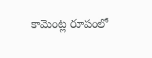కామెంట్ల రూపంలో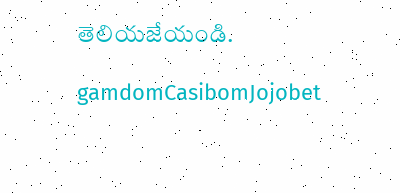తెలియజేయండి.

gamdomCasibomJojobet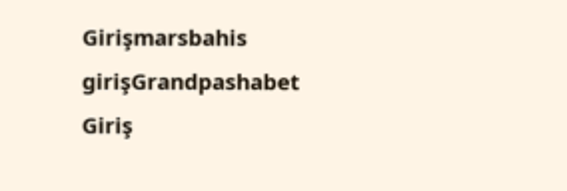Girişmarsbahis girişGrandpashabet Giriş